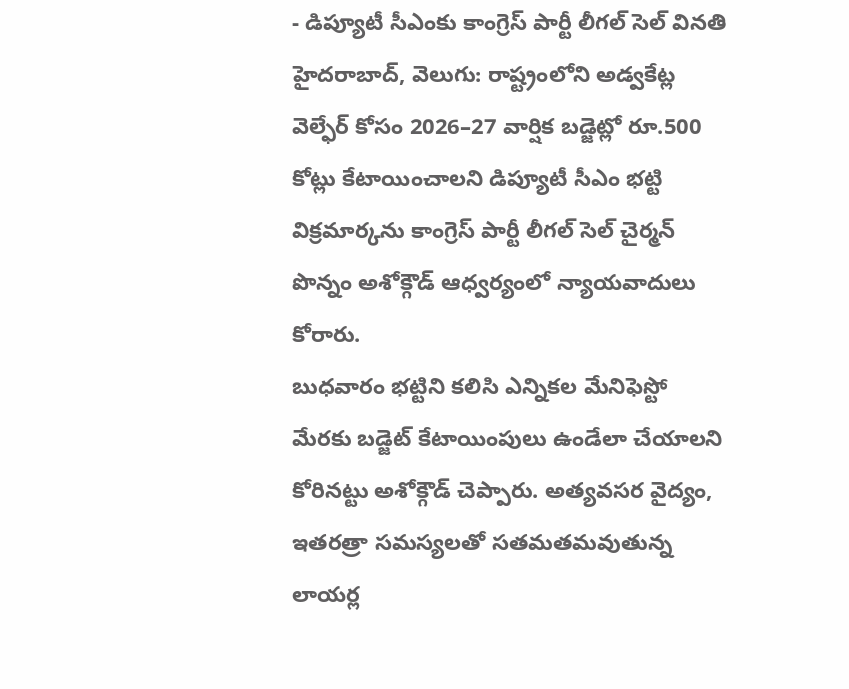- డిప్యూటీ సీఎంకు కాంగ్రెస్ పార్టీ లీగల్ సెల్ వినతి
హైదరాబాద్, వెలుగు: రాష్ట్రంలోని అడ్వకేట్ల వెల్ఫేర్ కోసం 2026–27 వార్షిక బడ్జెట్లో రూ.500 కోట్లు కేటాయించాలని డిప్యూటీ సీఎం భట్టి విక్రమార్కను కాంగ్రెస్ పార్టీ లీగల్ సెల్ చైర్మన్ పొన్నం అశోక్గౌడ్ ఆధ్వర్యంలో న్యాయవాదులు కోరారు.
బుధవారం భట్టిని కలిసి ఎన్నికల మేనిఫెస్టో మేరకు బడ్జెట్ కేటాయింపులు ఉండేలా చేయాలని కోరినట్టు అశోక్గౌడ్ చెప్పారు. అత్యవసర వైద్యం, ఇతరత్రా సమస్యలతో సతమతమవుతున్న లాయర్ల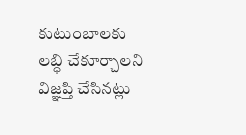కుటుంబాలకు లబ్ధి చేకూర్చాలని విజ్ఞప్తి చేసినట్లు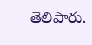తెలిపారు.